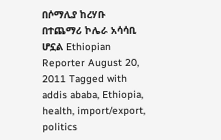በሶማሊያ ከረሃቡ በተጨማሪ ኮሌራ አሳሳቢ ሆኗል Ethiopian Reporter August 20, 2011 Tagged with addis ababa, Ethiopia, health, import/export, politics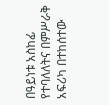በዓይነቱ አስከፊ የተባለለትና በምሥራቅ አፍሪካ በተከሰተው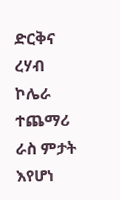ድርቅና ረሃብ ኮሌራ ተጨማሪ ራስ ምታት እየሆነ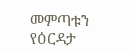መምጣቱን የዕርዳታ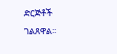ድርጅቶች ገልጸዋል፡፡